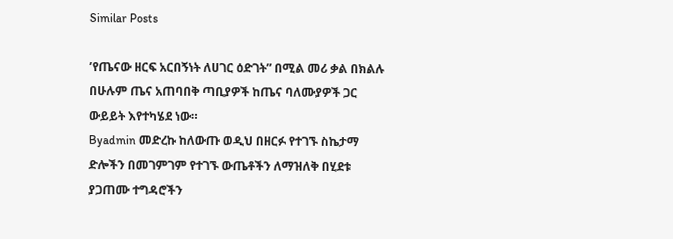Similar Posts

’የጤናው ዘርፍ አርበኝነት ለሀገር ዕድገት” በሚል መሪ ቃል በክልሉ በሁሉም ጤና አጠባበቅ ጣቢያዎች ከጤና ባለሙያዎች ጋር ውይይት እየተካሄደ ነው።
Byadmin መድረኩ ከለውጡ ወዲህ በዘርፉ የተገኙ ስኬታማ ድሎችን በመገምገም የተገኙ ውጤቶችን ለማዝለቅ በሂደቱ ያጋጠሙ ተግዳሮችን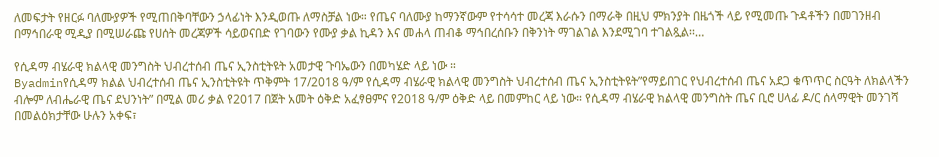ለመፍታት የዘርፉ ባለሙያዎች የሚጠበቅባቸውን ኃላፊነት እንዲወጡ ለማስቻል ነው። የጤና ባለሙያ ከማንኛውም የተሳሳተ መረጃ እራሱን በማራቅ በዚህ ምክንያት በዜጎች ላይ የሚመጡ ጉዳቶችን በመገንዘብ በማኅበራዊ ሚዲያ በሚሠራጩ የሀሰት መረጃዎች ሳይወናበድ የገባውን የሙያ ቃል ኪዳን እና መሐላ ጠብቆ ማኅበረሰቡን በቅንነት ማገልገል እንደሚገባ ተገልጿል፡፡…

የሲዳማ ብሄራዊ ክልላዊ መንግስት ህብረተሰብ ጤና ኢንስቲትዩት አመታዊ ጉባኤውን በመካሄድ ላይ ነው ።
Byadminየሲዳማ ክልል ህብረተሰብ ጤና ኢንስቲትዩት ጥቅምት 17/2018 ዓ/ም የሲዳማ ብሄራዊ ክልላዊ መንግስት ህብረተሰብ ጤና ኢንስቲትዩት”የማይበገር የህብረተሰብ ጤና አደጋ ቁጥጥር ስርዓት ለክልላችን ብሎም ለብሔራዊ ጤና ደህንነት” በሚል መሪ ቃል የ2017 በጀት አመት ዕቅድ አፈፃፀምና የ2018 ዓ/ም ዕቅድ ላይ በመምከር ላይ ነው። የሲዳማ ብሄራዊ ክልላዊ መንግስት ጤና ቢሮ ሀላፊ ዶ/ር ሰላማዊት መንገሻ በመልዕክታቸው ሁሉን አቀፍ፣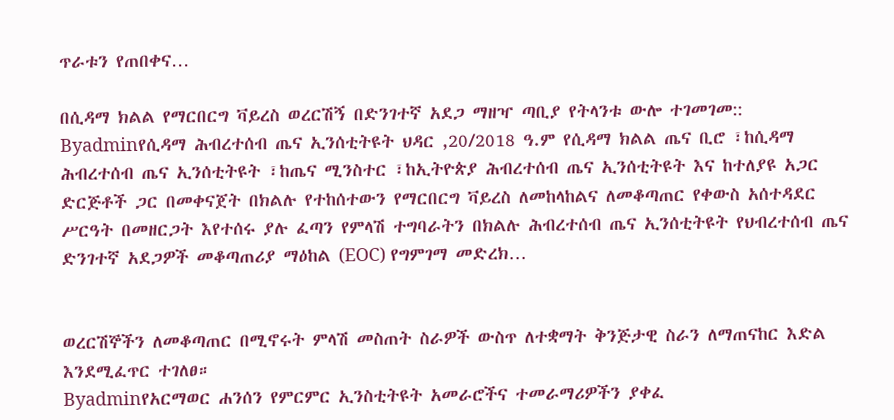ጥራቱን የጠበቀና…

በሲዳማ ክልል የማርበርግ ቫይረስ ወረርሽኝ በድንገተኛ አደጋ ማዘዣ ጣቢያ የትላንቱ ውሎ ተገመገመ::
Byadminየሲዳማ ሕብረተሰብ ጤና ኢንሰቲትዩት ህዳር ,20/2018 ዓ.ም የሲዳማ ክልል ጤና ቢሮ ፣ከሲዳማ ሕብረተሰብ ጤና ኢንሰቲትዩት ፣ከጤና ሚንስተር ፣ከኢትዮጵያ ሕብረተሰብ ጤና ኢንሰቲትዩት እና ከተለያዩ አጋር ድርጅቶች ጋር በመቀናጀት በክልሉ የተከሰተውን የማርበርግ ቫይረስ ለመከላከልና ለመቆጣጠር የቀውስ አሰተዳደር ሥርዓት በመዘርጋት እየተሰሩ ያሉ ፈጣን የምላሽ ተግባራትን በክልሉ ሕብረተሰብ ጤና ኢንሰቲትዩት የህብረተሰብ ጤና ድንገተኛ አደጋዎች መቆጣጠሪያ ማዕከል (EOC) የግምገማ መድረክ…


ወረርሽኞችን ለመቆጣጠር በሚኖሩት ምላሽ መስጠት ስራዎች ውስጥ ለተቋማት ቅንጅታዊ ስራን ለማጠናከር እድል እንደሚፈጥር ተገለፀ።
Byadminየአርማወር ሐንሰን የምርምር ኢንስቲትዩት አመራሮችና ተመራማሪዎችን ያቀፈ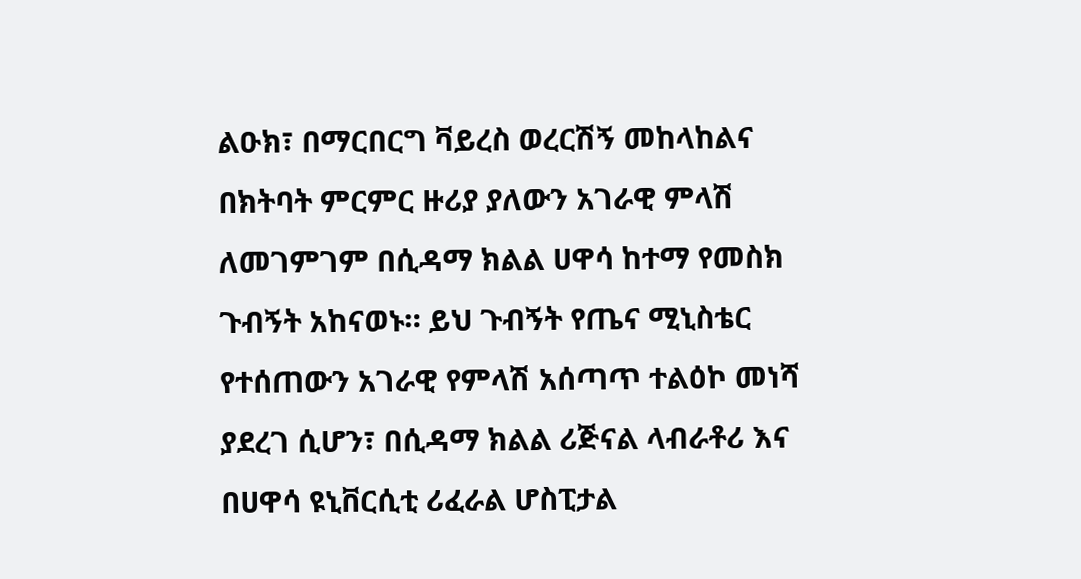ልዑክ፣ በማርበርግ ቫይረስ ወረርሽኝ መከላከልና በክትባት ምርምር ዙሪያ ያለውን አገራዊ ምላሽ ለመገምገም በሲዳማ ክልል ሀዋሳ ከተማ የመስክ ጉብኝት አከናወኑ። ይህ ጉብኝት የጤና ሚኒስቴር የተሰጠውን አገራዊ የምላሽ አሰጣጥ ተልዕኮ መነሻ ያደረገ ሲሆን፣ በሲዳማ ክልል ሪጅናል ላብራቶሪ እና በሀዋሳ ዩኒቨርሲቲ ሪፈራል ሆስፒታል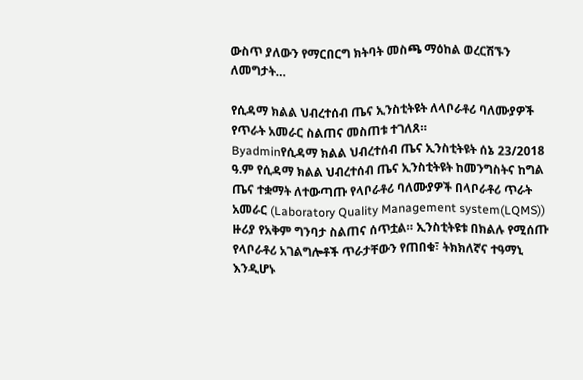ውስጥ ያለውን የማርበርግ ክትባት መስጫ ማዕከል ወረርሽኙን ለመግታት…

የሲዳማ ክልል ህብረተሰብ ጤና ኢንስቲትዩት ለላቦራቶሪ ባለሙያዎች የጥራት አመራር ስልጠና መስጠቱ ተገለጸ።
Byadminየሲዳማ ክልል ህብረተሰብ ጤና ኢንስቲትዩት ሰኔ 23/2018 ዓ.ም የሲዳማ ክልል ህብረተሰብ ጤና ኢንስቲትዩት ከመንግስትና ከግል ጤና ተቋማት ለተውጣጡ የላቦራቶሪ ባለሙያዎች በላቦራቶሪ ጥራት አመራር (Laboratory Quality Management system(LQMS)) ዙሪያ የአቅም ግንባታ ስልጠና ሰጥቷል። ኢንስቲትዩቱ በክልሉ የሚሰጡ የላቦራቶሪ አገልግሎቶች ጥራታቸውን የጠበቁ፣ ትክክለኛና ተዓማኒ እንዲሆኑ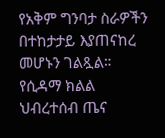የአቅም ግንባታ ስራዎችን በተከታታይ እያጠናከረ መሆኑን ገልጿል። የሲዳማ ክልል ህብረተሰብ ጤና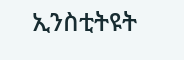ኢንስቲትዩት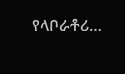የላቦራቶሪ…